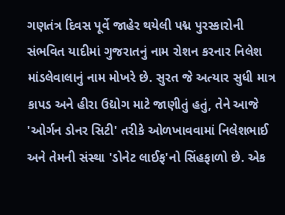ગણતંત્ર દિવસ પૂર્વે જાહેર થયેલી પદ્મ પુરસ્કારોની સંભવિત યાદીમાં ગુજરાતનું નામ રોશન કરનાર નિલેશ માંડલેવાલાનું નામ મોખરે છે. સુરત જે અત્યાર સુધી માત્ર કાપડ અને હીરા ઉદ્યોગ માટે જાણીતું હતું, તેને આજે 'ઓર્ગન ડોનર સિટી' તરીકે ઓળખાવવામાં નિલેશભાઈ અને તેમની સંસ્થા 'ડોનેટ લાઈફ'નો સિંહફાળો છે. એક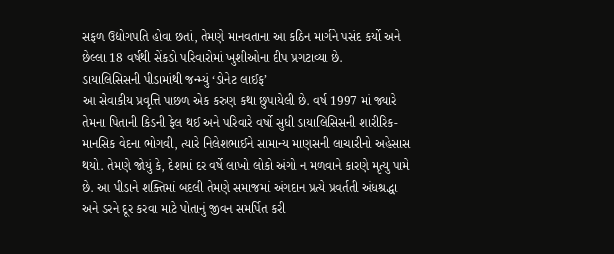સફળ ઉદ્યોગપતિ હોવા છતાં, તેમણે માનવતાના આ કઠિન માર્ગને પસંદ કર્યો અને છેલ્લા 18 વર્ષથી સેંકડો પરિવારોમાં ખુશીઓના દીપ પ્રગટાવ્યા છે.
ડાયાલિસિસની પીડામાંથી જન્મ્યું ‘ડોનેટ લાઈફ’
આ સેવાકીય પ્રવૃત્તિ પાછળ એક કરુણ કથા છુપાયેલી છે. વર્ષ 1997 માં જ્યારે તેમના પિતાની કિડની ફેલ થઈ અને પરિવારે વર્ષો સુધી ડાયાલિસિસની શારીરિક-માનસિક વેદના ભોગવી, ત્યારે નિલેશભાઈને સામાન્ય માણસની લાચારીનો અહેસાસ થયો. તેમણે જોયું કે, દેશમાં દર વર્ષે લાખો લોકો અંગો ન મળવાને કારણે મૃત્યુ પામે છે. આ પીડાને શક્તિમાં બદલી તેમણે સમાજમાં અંગદાન પ્રત્યે પ્રવર્તતી અંધશ્રદ્ધા અને ડરને દૂર કરવા માટે પોતાનું જીવન સમર્પિત કરી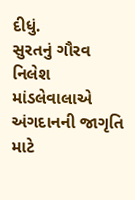દીધું.
સુરતનું ગૌરવ
નિલેશ માંડલેવાલાએ અંગદાનની જાગૃતિ માટે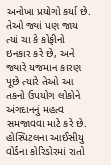અનોખા પ્રયોગો કર્યા છે. તેઓ જ્યાં પણ જાય ત્યાં ચા કે કોફીનો ઇનકાર કરે છે, અને જ્યારે યજમાન કારણ પૂછે ત્યારે તેઓ આ તકનો ઉપયોગ લોકોને અંગદાનનું મહત્વ સમજાવવા માટે કરે છે. હોસ્પિટલના આઈસીયુ વોર્ડના કોરિડોરમાં રાતો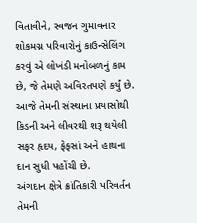વિતાવીને, સ્વજન ગુમાવનાર શોકમગ્ન પરિવારોનું કાઉન્સેલિંગ કરવું એ લોખંડી મનોબળનું કામ છે, જે તેમણે અવિરતપણે કર્યું છે. આજે તેમની સંસ્થાના પ્રયાસોથી કિડની અને લીવરથી શરૂ થયેલી સફર હૃદય, ફેફસાં અને હાથના દાન સુધી પહોંચી છે.
અંગદાન ક્ષેત્રે ક્રાંતિકારી પરિવર્તન
તેમની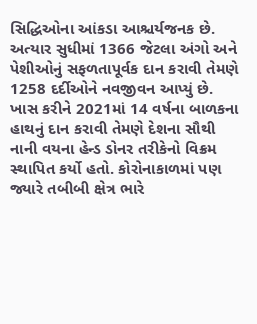સિદ્ધિઓના આંકડા આશ્ચર્યજનક છે. અત્યાર સુધીમાં 1366 જેટલા અંગો અને પેશીઓનું સફળતાપૂર્વક દાન કરાવી તેમણે 1258 દર્દીઓને નવજીવન આપ્યું છે. ખાસ કરીને 2021માં 14 વર્ષના બાળકના હાથનું દાન કરાવી તેમણે દેશના સૌથી નાની વયના હેન્ડ ડોનર તરીકેનો વિક્રમ સ્થાપિત કર્યો હતો. કોરોનાકાળમાં પણ જ્યારે તબીબી ક્ષેત્ર ભારે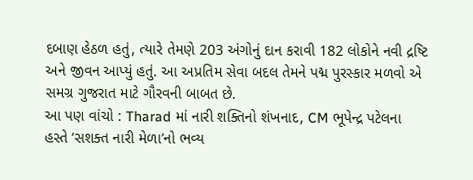દબાણ હેઠળ હતું, ત્યારે તેમણે 203 અંગોનું દાન કરાવી 182 લોકોને નવી દ્રષ્ટિ અને જીવન આપ્યું હતું. આ અપ્રતિમ સેવા બદલ તેમને પદ્મ પુરસ્કાર મળવો એ સમગ્ર ગુજરાત માટે ગૌરવની બાબત છે.
આ પણ વાંચો : Tharad માં નારી શક્તિનો શંખનાદ, CM ભૂપેન્દ્ર પટેલના હસ્તે ‘સશક્ત નારી મેળા’નો ભવ્ય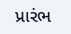પ્રારંભ